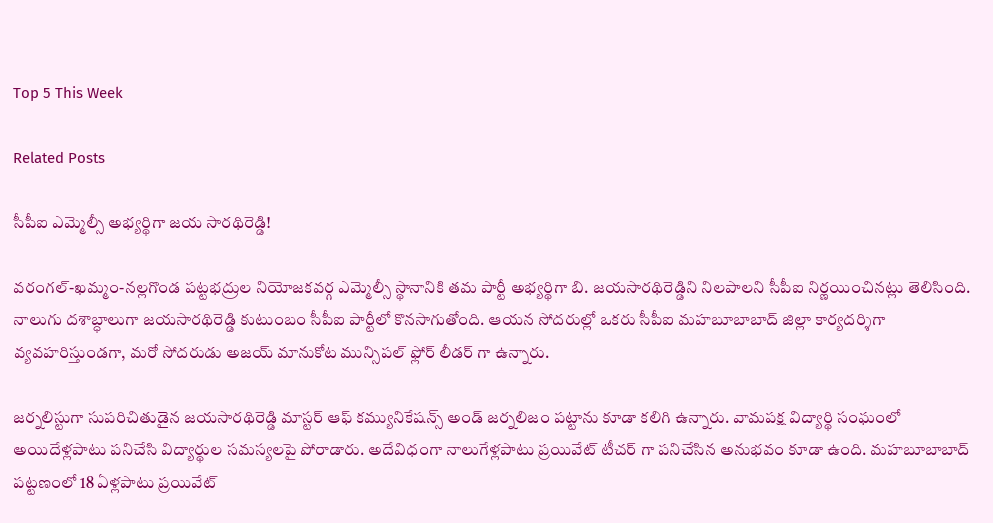Top 5 This Week

Related Posts

సీపీఐ ఎమ్మెల్సీ అభ్యర్థిగా జయ సారథిరెడ్డి!

వరంగల్-ఖమ్మం-నల్లగొండ పట్టభద్రుల నియోజకవర్గ ఎమ్మెల్సీ స్థానానికి తమ పార్టీ అభ్యర్థిగా బి. జయసారథిరెడ్డిని నిలపాలని సీపీఐ నిర్ణయించినట్లు తెలిసింది. నాలుగు దశాబ్ధాలుగా జయసారథిరెడ్డి కుటుంబం సీపీఐ పార్టీలో కొనసాగుతోంది. ఆయన సోదరుల్లో ఒకరు సీపీఐ మహబూబాబాద్ జిల్లా కార్యదర్శిగా వ్యవహరిస్తుండగా, మరో సోదరుడు అజయ్ మానుకోట మున్సిపల్ ఫ్లోర్ లీడర్ గా ఉన్నారు.

జర్నలిస్టుగా సుపరిచితుడైన జయసారథిరెడ్డి మాస్టర్ ఆఫ్ కమ్యునికేషన్స్ అండ్ జర్నలిజం పట్టాను కూడా కలిగి ఉన్నారు. వామపక్ష విద్యార్థి సంఘంలో అయిదేళ్లపాటు పనిచేసి విద్యార్థుల సమస్యలపై పోరాడారు. అదేవిధంగా నాలుగేళ్లపాటు ప్రయివేట్ టీచర్ గా పనిచేసిన అనుభవం కూడా ఉంది. మహబూబాబాద్ పట్టణంలో 18 ఏళ్లపాటు ప్రయివేట్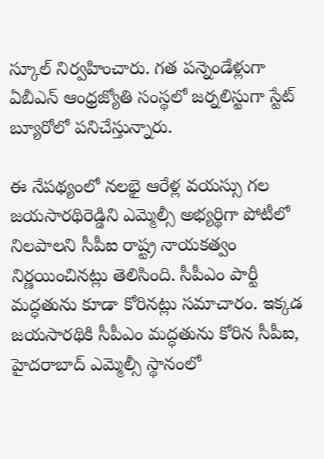స్కూల్ నిర్వహించారు. గత పన్నెండేళ్లుగా ఏబీఎన్ ఆంధ్రజ్యోతి సంస్థలో జర్నలిస్టుగా స్టేట్ బ్యూరోలో పనిచేస్తున్నారు.

ఈ నేపథ్యంలో నలభై ఆరేళ్ల వయస్సు గల జయసారథిరెడ్డిని ఎమ్మెల్సీ అభ్యర్థిగా పోటీలో నిలపాలని సీపీఐ రాష్ట్ర నాయకత్వం నిర్ణయించినట్లు తెలిసింది. సీపీఎం పార్టీ మద్ధతును కూడా కోరినట్లు సమాచారం. ఇక్కడ జయసారథికి సీపీఎం మద్ధతును కోరిన సీపీఐ, హైదరాబాద్ ఎమ్మెల్సీ స్థానంలో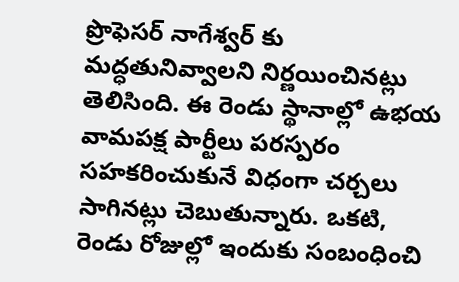ప్రొఫెసర్ నాగేశ్వర్ కు మద్ధతునివ్వాలని నిర్ణయించినట్లు తెలిసింది. ఈ రెండు స్థానాల్లో ఉభయ వామపక్ష పార్టీలు పరస్పరం సహకరించుకునే విధంగా చర్చలు సాగినట్లు చెబుతున్నారు. ఒకటి, రెండు రోజుల్లో ఇందుకు సంబంధించి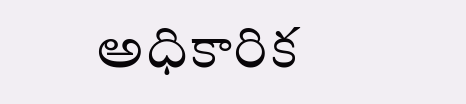అధికారిక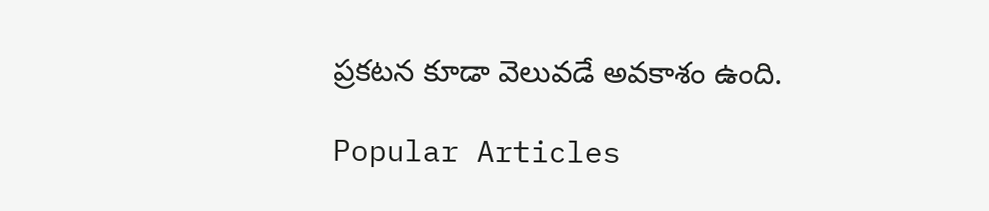ప్రకటన కూడా వెలువడే అవకాశం ఉంది.

Popular Articles